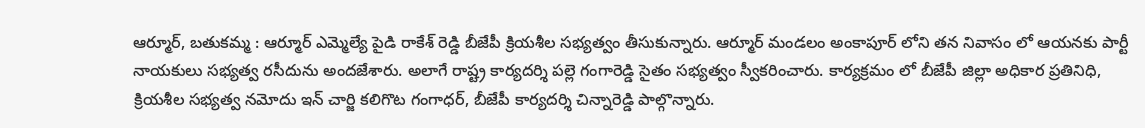ఆర్మూర్, బతుకమ్మ : ఆర్మూర్ ఎమ్మెల్యే పైడి రాకేశ్ రెడ్డి బీజేపీ క్రియశీల సభ్యత్వం తీసుకున్నారు. ఆర్మూర్ మండలం అంకాపూర్ లోని తన నివాసం లో ఆయనకు పార్టీ నాయకులు సభ్యత్వ రసీదును అందజేశారు. అలాగే రాష్ట్ర కార్యదర్శి పల్లె గంగారెడ్డి సైతం సభ్యత్వం స్వీకరించారు. కార్యక్రమం లో బీజేపీ జిల్లా అధికార ప్రతినిధి, క్రియశీల సభ్యత్వ నమోదు ఇన్ చార్జి కలిగొట గంగాధర్, బీజేపీ కార్యదర్శి చిన్నారెడ్డి పాల్గొన్నారు.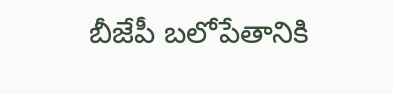బీజేపీ బలోపేతానికి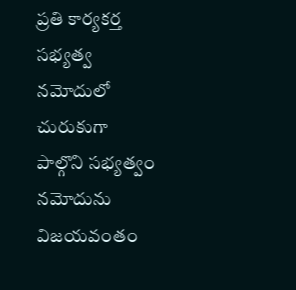ప్రతి కార్యకర్త సభ్యత్వ నమోదులో చురుకుగా పాల్గొని సభ్యత్వం నమోదును విజయవంతం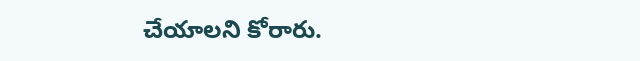చేయాలని కోరారు.